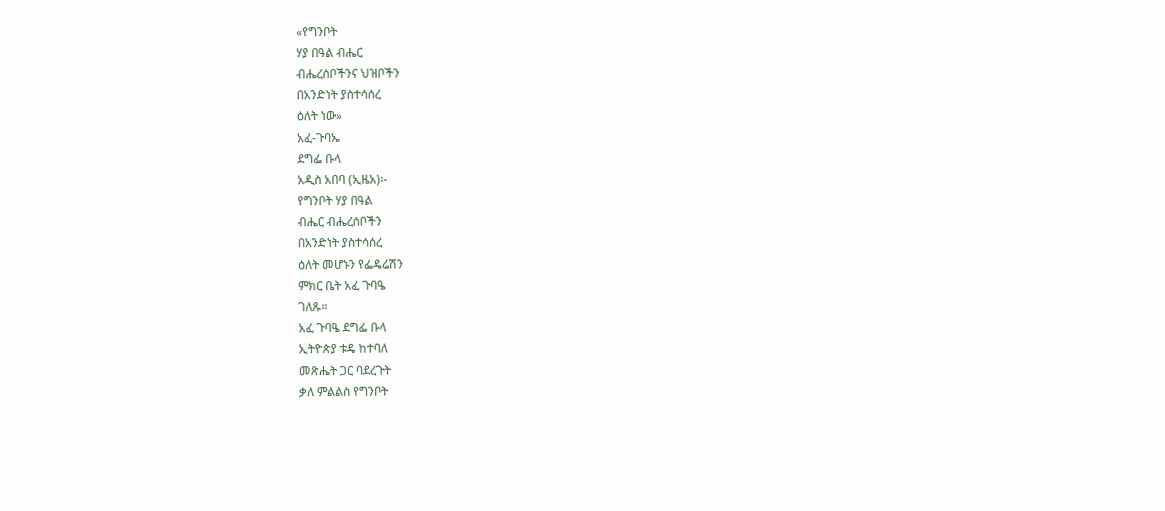«የግንቦት
ሃያ በዓል ብሔር
ብሔረሰቦችንና ህዝቦችን
በአንድነት ያስተሳሰረ
ዕለት ነው»
አፈ-ጉባኤ
ደግፌ ቡላ
አዲስ አበባ (ኢዜአ)፡-
የግንቦት ሃያ በዓል
ብሔር ብሔረሰቦችን
በአንድነት ያስተሳሰረ
ዕለት መሆኑን የፌዴሬሽን
ምክር ቤት አፈ ጉባዔ
ገለጹ፡፡
አፈ ጉባዔ ደግፌ ቡላ
ኢትዮጵያ ቱዴ ከተባለ
መጽሔት ጋር ባደረጉት
ቃለ ምልልስ የግንቦት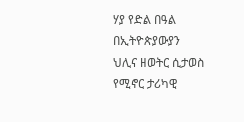ሃያ የድል በዓል
በኢትዮጵያውያን
ህሊና ዘወትር ሲታወስ
የሚኖር ታሪካዊ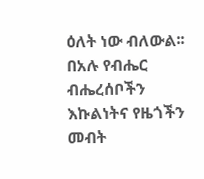ዕለት ነው ብለውል፡፡
በአሉ የብሔር ብሔረሰቦችን
እኩልነትና የዜጎችን
መብት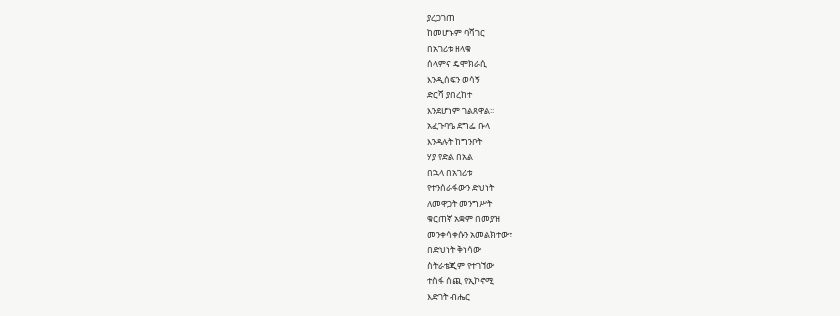ያረጋገጠ
ከመሆኑም ባሻገር
በአገሪቱ ዘላቁ
ሰላምና ዴሞክራሲ
እንዲሰፍን ወሳኝ
ድርሻ ያበረከተ
እንደሆነም ገልጸዋል፡፡
አፈጉባዔ ደግፌ ቡላ
እንዳሉት ከግንቦት
ሃያ የድል በአል
በኋላ በአገሪቱ
የተንሰራፋውን ድህነት
ለመዋጋት መንግሥት
ቁርጠኛ አቋም በመያዝ
መንቀሳቀሱን አመልክተው፣
በድህነት ቅነሳው
ስትራቴጂም የተገኘው
ተስፋ ሰጪ የኢኮኖሚ
እድገት ብሔር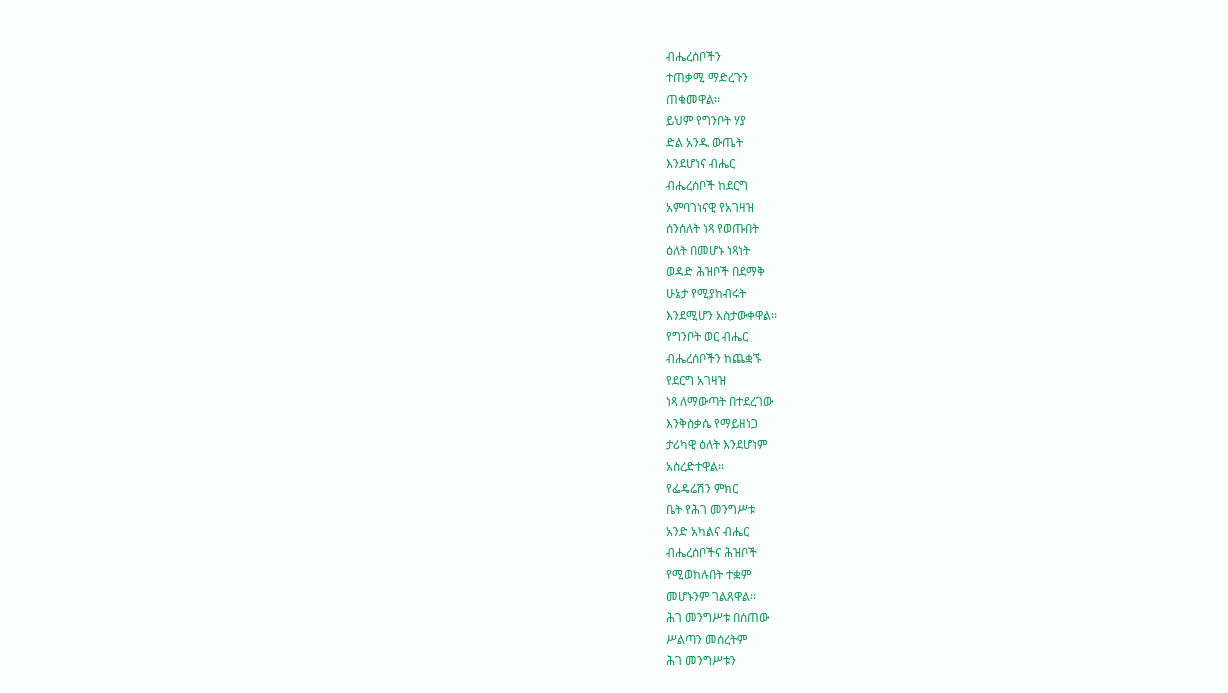ብሔረሰቦችን
ተጠቃሚ ማድረጉን
ጠቁመዋል፡፡
ይህም የግንቦት ሃያ
ድል አንዱ ውጤት
እንደሆነና ብሔር
ብሔረሰቦች ከደርግ
አምባገነናዊ የአገዛዝ
ሰንሰለት ነጻ የወጡበት
ዕለት በመሆኑ ነጻነት
ወዳድ ሕዝቦች በደማቅ
ሁኔታ የሚያከብሩት
እንደሚሆን አስታውቀዋል፡፡
የግንቦት ወር ብሔር
ብሔረሰቦችን ከጨቋኙ
የደርግ አገዛዝ
ነጻ ለማውጣት በተደረገው
እንቅስቃሴ የማይዘነጋ
ታሪካዊ ዕለት እንደሆነም
አስረድተዋል፡፡
የፌዴሬሽን ምክር
ቤት የሕገ መንግሥቱ
አንድ አካልና ብሔር
ብሔረሰቦችና ሕዝቦች
የሚወከሉበት ተቋም
መሆኑንም ገልጸዋል፡፡
ሕገ መንግሥቱ በሰጠው
ሥልጣን መሰረትም
ሕገ መንግሥቱን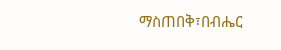ማስጠበቅ፣በብሔር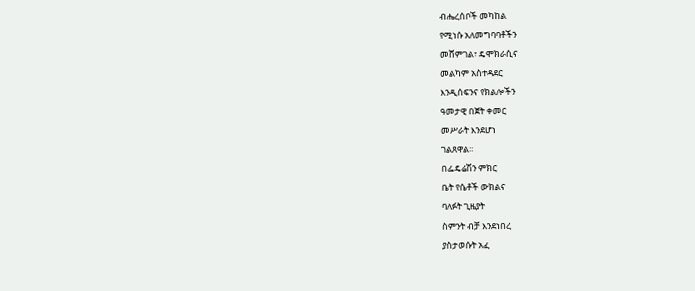ብሔረሰቦች መካከል
የሚነሱ አለመግባባቶችን
መሸምገል፣ ዴሞክራሲና
መልካም አስተዳደር
እንዲሰፍንና የክልሎችን
ዓመታዊ በጀት ቀመር
መሥራት እንደሆነ
ገልጸዋል፡፡
በፌዴሬሽን ምክር
ቤት የሴቶች ውክልና
ባለፉት ጊዜያት
ስምንት ብቻ እንደነበረ
ያስታወሱት አፈ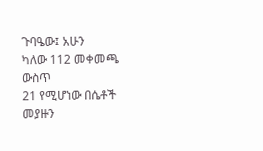ጉባዔው፤ አሁን
ካለው 112 መቀመጫ ውስጥ
21 የሚሆነው በሴቶች
መያዙን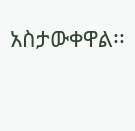አስታውቀዋል፡፡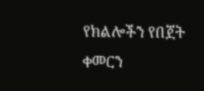የክልሎችን የበጀት
ቀመርን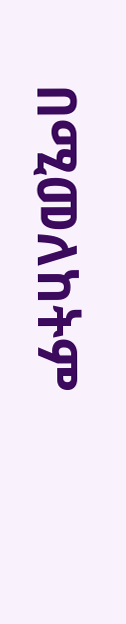በሚመለከትም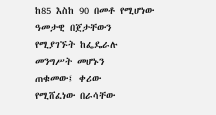ከ85 እስከ 90 በመቶ የሚሆነው
ዓመታዊ በጀታቸውን
የሚያገኙት ከፌዴራሉ
መንግሥት መሆኑን
ጠቁመው፤ ቀሪው
የሚሸፈነው በራሳቸው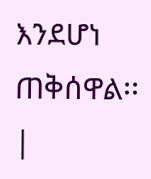እንደሆነ ጠቅሰዋል፡፡ |